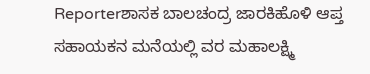Reporterಶಾಸಕ ಬಾಲಚಂದ್ರ ಜಾರಕಿಹೊಳಿ ಆಪ್ತ ಸಹಾಯಕನ ಮನೆಯಲ್ಲಿ ವರ ಮಹಾಲಕ್ಷ್ಮಿ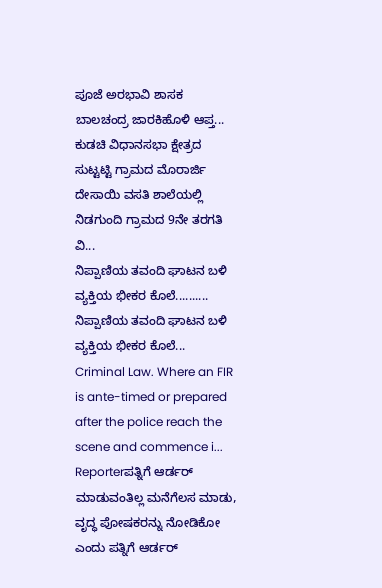ಪೂಜೆ ಅರಭಾವಿ ಶಾಸಕ ಬಾಲಚಂದ್ರ ಜಾರಕಿಹೊಳಿ ಆಪ್ತ...
ಕುಡಚಿ ವಿಧಾನಸಭಾ ಕ್ಷೇತ್ರದ ಸುಟ್ಟಟ್ಟಿ ಗ್ರಾಮದ ಮೊರಾರ್ಜಿ ದೇಸಾಯಿ ವಸತಿ ಶಾಲೆಯಲ್ಲಿ ನಿಡಗುಂದಿ ಗ್ರಾಮದ 9ನೇ ತರಗತಿ ವಿ...
ನಿಪ್ಪಾಣಿಯ ತವಂದಿ ಘಾಟನ ಬಳಿ ವ್ಯಕ್ತಿಯ ಭೀಕರ ಕೊಲೆ.......... ನಿಪ್ಪಾಣಿಯ ತವಂದಿ ಘಾಟನ ಬಳಿ ವ್ಯಕ್ತಿಯ ಭೀಕರ ಕೊಲೆ...
Criminal Law. Where an FIR is ante-timed or prepared after the police reach the scene and commence i...
Reporterಪತ್ನಿಗೆ ಆರ್ಡರ್ ಮಾಡುವಂತಿಲ್ಲ ಮನೆಗೆಲಸ ಮಾಡು, ವೃದ್ಧ ಪೋಷಕರನ್ನು ನೋಡಿಕೋ ಎಂದು ಪತ್ನಿಗೆ ಆರ್ಡರ್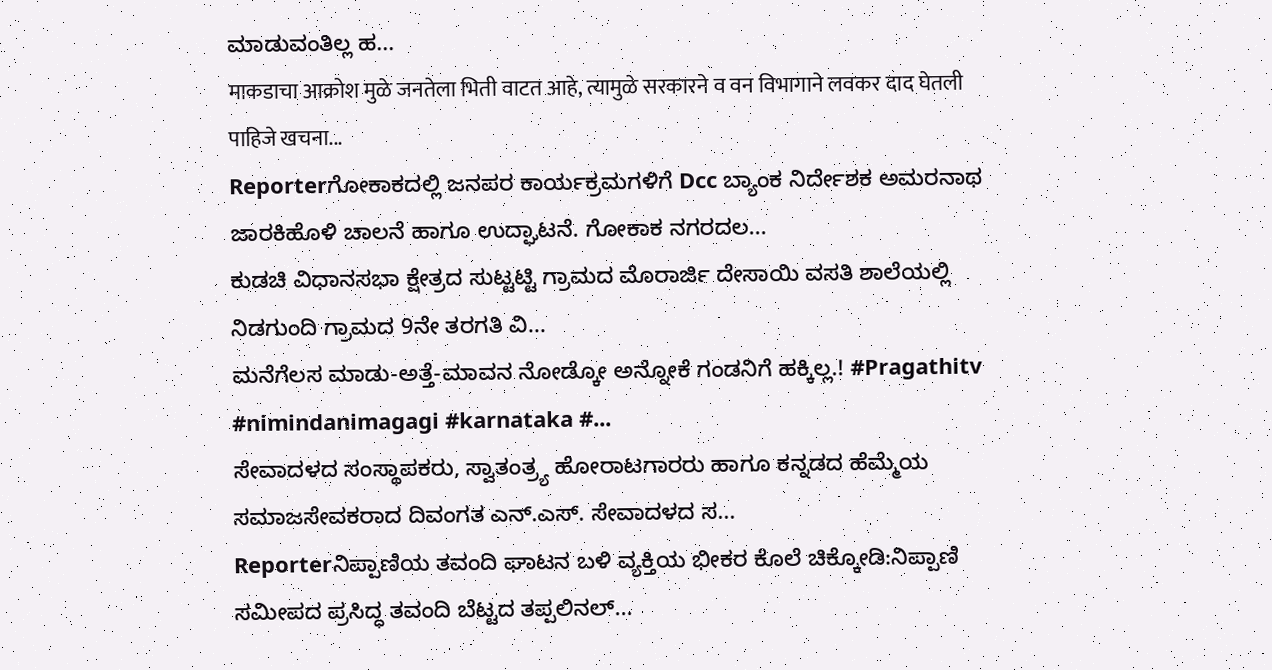ಮಾಡುವಂತಿಲ್ಲ ಹ...
माकडाचा आक्रोश मुळे जनतेला भिती वाटत आहे, त्यामुळे सरकारने व वन विभागाने लवकर दाद घेतली पाहिजे खचना...
Reporterಗೋಕಾಕದಲ್ಲಿ ಜನಪರ ಕಾರ್ಯಕ್ರಮಗಳಿಗೆ Dcc ಬ್ಯಾಂಕ ನಿರ್ದೇಶಕ ಅಮರನಾಥ ಜಾರಕಿಹೊಳಿ ಚಾಲನೆ ಹಾಗೂ ಉದ್ಘಾಟನೆ. ಗೋಕಾಕ ನಗರದಲ...
ಕುಡಚಿ ವಿಧಾನಸಭಾ ಕ್ಷೇತ್ರದ ಸುಟ್ಟಟ್ಟಿ ಗ್ರಾಮದ ಮೊರಾರ್ಜಿ ದೇಸಾಯಿ ವಸತಿ ಶಾಲೆಯಲ್ಲಿ ನಿಡಗುಂದಿ ಗ್ರಾಮದ 9ನೇ ತರಗತಿ ವಿ...
ಮನೆಗೆಲಸ ಮಾಡು-ಅತ್ತೆ-ಮಾವನ ನೋಡ್ಕೋ ಅನ್ನೋಕೆ ಗಂಡನಿಗೆ ಹಕ್ಕಿಲ್ಲ.! #Pragathitv #nimindanimagagi #karnataka #...
ಸೇವಾದಳದ ಸಂಸ್ಥಾಪಕರು, ಸ್ವಾತಂತ್ರ್ಯ ಹೋರಾಟಗಾರರು ಹಾಗೂ ಕನ್ನಡದ ಹೆಮ್ಮೆಯ ಸಮಾಜಸೇವಕರಾದ ದಿವಂಗತ ಎನ್.ಎಸ್. ಸೇವಾದಳದ ಸ...
Reporterನಿಪ್ಪಾಣಿಯ ತವಂದಿ ಘಾಟನ ಬಳಿ ವ್ಯಕ್ತಿಯ ಭೀಕರ ಕೊಲೆ ಚಿಕ್ಕೋಡಿ:ನಿಪ್ಪಾಣಿ ಸಮೀಪದ ಪ್ರಸಿದ್ಧ ತವಂದಿ ಬೆಟ್ಟದ ತಪ್ಪಲಿನಲ್...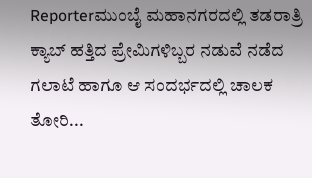Reporterಮುಂಬೈ ಮಹಾನಗರದಲ್ಲಿ ತಡರಾತ್ರಿ ಕ್ಯಾಬ್ ಹತ್ತಿದ ಪ್ರೇಮಿಗಳಿಬ್ಬರ ನಡುವೆ ನಡೆದ ಗಲಾಟೆ ಹಾಗೂ ಆ ಸಂದರ್ಭದಲ್ಲಿ ಚಾಲಕ ತೋರಿ...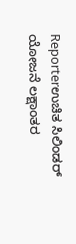Reporterಉಚಿತ ಸಿಲಿಂಡರ್ ಯೋಜನೆ ಲಕ್ಷಾಂತರ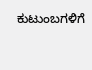ಕುಟುಂಬಗಳಿಗೆ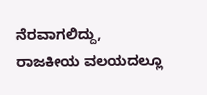ನೆರವಾಗಲಿದ್ದು, ರಾಜಕೀಯ ವಲಯದಲ್ಲೂ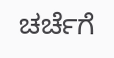ಚರ್ಚೆಗೆ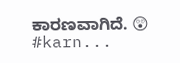ಕಾರಣವಾಗಿದೆ. 😲 #karn...